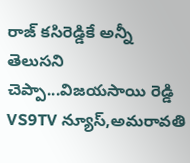రాజ్ కసిరెడ్డికే అన్నీ తెలుసని చెప్పా...విజయసాయి రెడ్డి
VS9TV న్యూస్,అమరావతి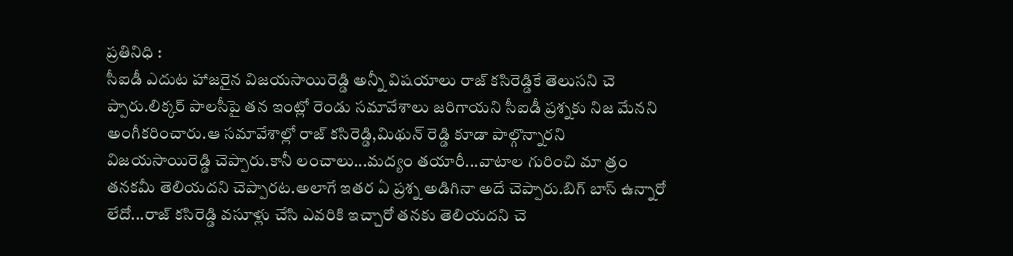ప్రతినిధి :
సీఐడీ ఎదుట హాజరైన విజయసాయిరెడ్డి అన్నీ విషయాలు రాజ్ కసిరెడ్డికే తెలుసని చె ప్పారు.లిక్కర్ పాలసీపై తన ఇంట్లో రెండు సమావేశాలు జరిగాయని సీఐడీ ప్రశ్నకు నిజ మేనని అంగీకరించారు.ఆ సమావేశాల్లో రాజ్ కసిరెడ్డి,మిథున్ రెడ్డి కూడా పాల్గొన్నారని విజయసాయిరెడ్డి చెప్పారు.కానీ లంచాలు...మద్యం తయారీ...వాటాల గురించి మా త్రం తనకమీ తెలియదని చెప్పారట.అలాగే ఇతర ఏ ప్రశ్న అడిగినా అదే చెప్పారు.బిగ్ బాస్ ఉన్నారో లేదో...రాజ్ కసిరెడ్డి వసూళ్లు చేసి ఎవరికి ఇచ్చారో తనకు తెలియదని చె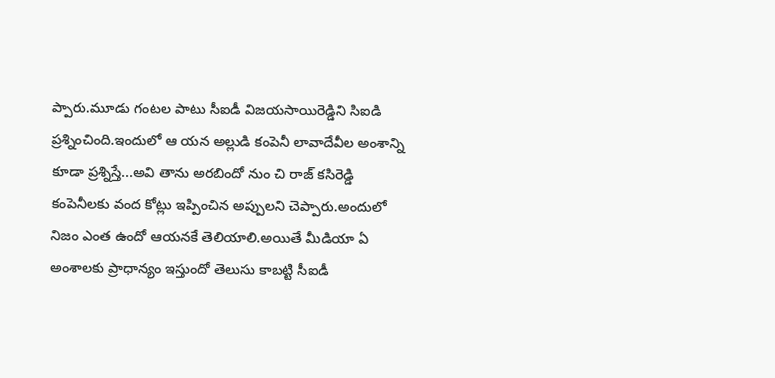ప్పారు.మూడు గంటల పాటు సీఐడీ విజయసాయిరెడ్డిని సిఐడి ప్రశ్నించింది.ఇందులో ఆ యన అల్లుడి కంపెనీ లావాదేవీల అంశాన్ని కూడా ప్రశ్నిస్తే...అవి తాను అరబిందో నుం చి రాజ్ కసిరెడ్డి కంపెనీలకు వంద కోట్లు ఇప్పించిన అప్పులని చెప్పారు.అందులో నిజం ఎంత ఉందో ఆయనకే తెలియాలి.అయితే మీడియా ఏ అంశాలకు ప్రాధాన్యం ఇస్తుందో తెలుసు కాబట్టి సీఐడీ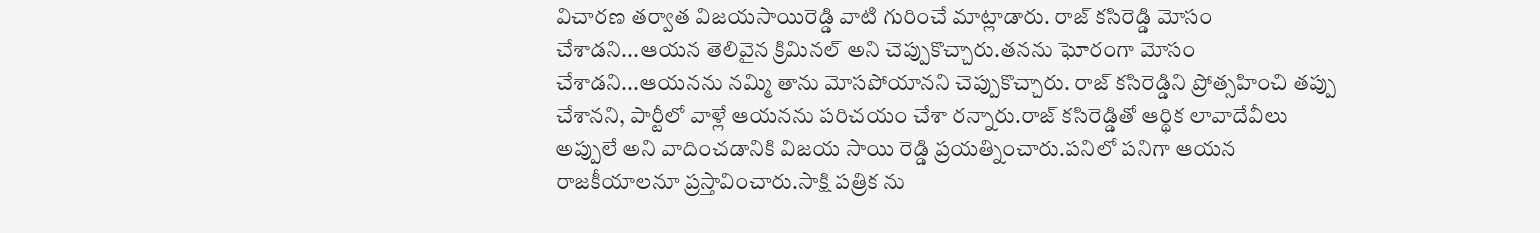విచారణ తర్వాత విజయసాయిరెడ్డి వాటి గురించే మాట్లాడారు. రాజ్ కసిరెడ్డి మోసం చేశాడని...ఆయన తెలివైన క్రిమినల్ అని చెప్పుకొచ్చారు.తనను ఘోరంగా మోసం చేశాడని...ఆయనను నమ్మి తాను మోసపోయానని చెప్పుకొచ్చారు. రాజ్ కసిరెడ్డిని ప్రోత్సహించి తప్పు చేశానని, పార్టీలో వాళ్లే ఆయనను పరిచయం చేశా రన్నారు.రాజ్ కసిరెడ్డితో ఆర్థిక లావాదేవీలు అప్పులే అని వాదించడానికి విజయ సాయి రెడ్డి ప్రయత్నించారు.పనిలో పనిగా ఆయన రాజకీయాలనూ ప్రస్తావించారు.సాక్షి పత్రిక ను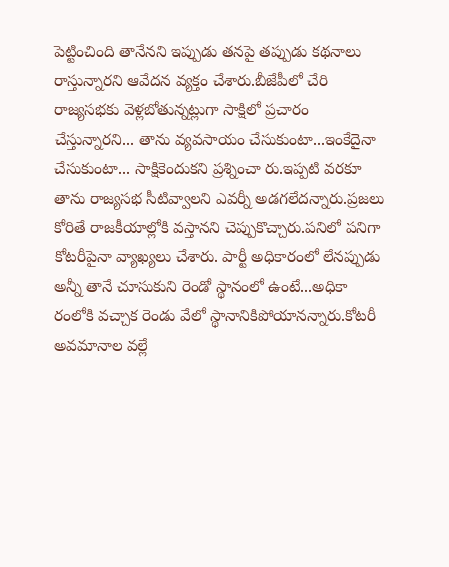పెట్టించింది తానేనని ఇప్పుడు తనపై తప్పుడు కథనాలు రాస్తున్నారని ఆవేదన వ్యక్తం చేశారు.బీజేపీలో చేరి రాజ్యసభకు వెళ్లబోతున్నట్లుగా సాక్షిలో ప్రచారం చేస్తున్నారని... తాను వ్యవసాయం చేసుకుంటా...ఇంకేదైనా చేసుకుంటా... సాక్షికెందుకని ప్రశ్నించా రు.ఇప్పటి వరకూ తాను రాజ్యసభ సీటివ్వాలని ఎవర్నీ అడగలేదన్నారు.ప్రజలు కోరితే రాజకీయాల్లోకి వస్తానని చెప్పుకొచ్చారు.పనిలో పనిగా కోటరీపైనా వ్యాఖ్యలు చేశారు. పార్టీ అధికారంలో లేనప్పుడు అన్నీ తానే చూసుకుని రెండో స్థానంలో ఉంటే...అధికా రంలోకి వచ్చాక రెండు వేలో స్థానానికిపోయానన్నారు.కోటరీ అవమానాల వల్లే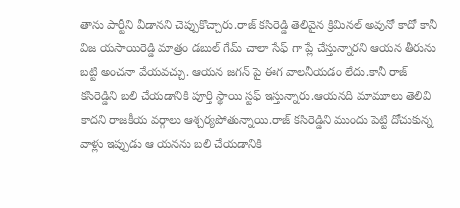తాను పార్టీని వీడానని చెప్పుకొచ్చారు.రాజ్ కసిరెడ్డి తెలివైన క్రిమినల్ అవునో కాదో కానీ విజ యసాయిరెడ్డి మాత్రం డబుల్ గేమ్ చాలా సేఫ్ గా ప్లే చేస్తున్నారని ఆయన తీరును బట్టి అంచనా వేయవచ్చు. ఆయన జగన్ పై ఈగ వాలనీయడం లేదు.కానీ రాజ్ కసిరెడ్డిని బలి చేయడానికి పూర్తి స్థాయి స్టఫ్ ఇస్తున్నారు.ఆయనది మామూలు తెలివి కాదని రాజకీయ వర్గాలు ఆశ్చర్యపోతున్నాయి.రాజ్ కసిరెడ్డిని ముందు పెట్టి దోచుకున్న వాళ్లు ఇప్పుడు ఆ యనను బలి చేయడానికి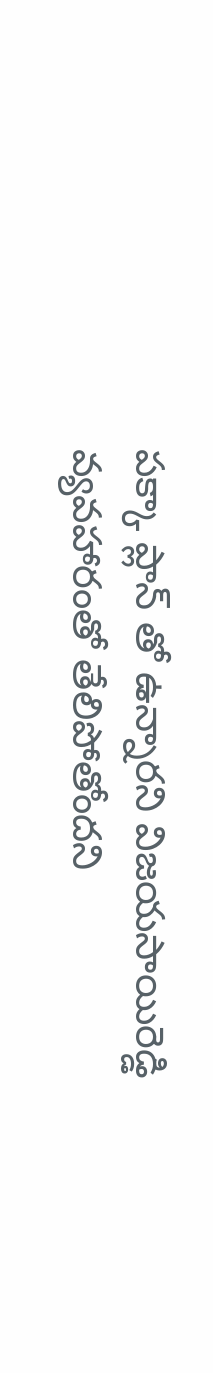పక్కా ప్లాన్ తో ఉన్నారని విజయసాయిరెడ్డి వ్యవహారంతో తేలిపోతోందని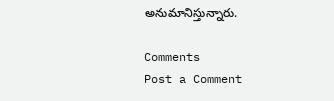అనుమానిస్తున్నారు.

Comments
Post a Comment